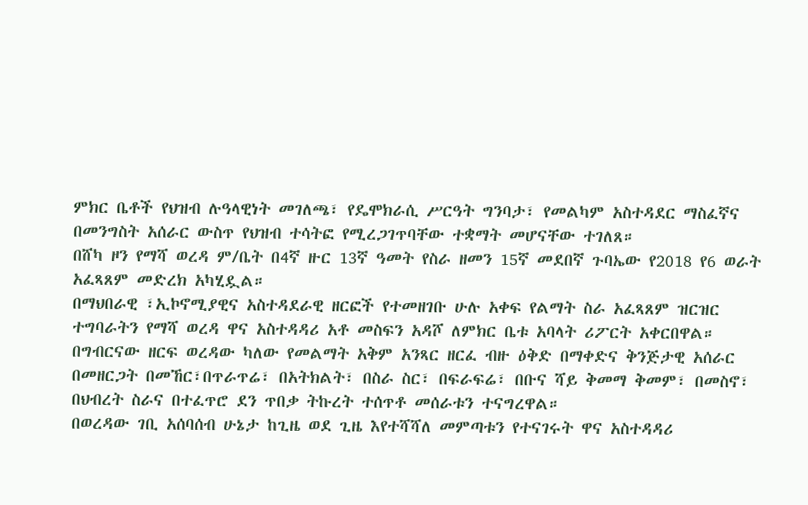ምክር ቤቶች የህዝብ ሉዓላዊነት መገለጫ፣ የዴሞክራሲ ሥርዓት ግንባታ፣ የመልካም አስተዳደር ማስፈኛና በመንግስት አሰራር ውስጥ የህዝብ ተሳትፎ የሚረጋገጥባቸው ተቋማት መሆናቸው ተገለጸ።
በሸካ ዞን የማሻ ወረዳ ም/ቤት በ4ኛ ዙር 13ኛ ዓመት የስራ ዘመን 15ኛ መደበኛ ጉባኤው የ2018 የ6 ወራት አፈጻጸም መድረክ አካሂዷል።
በማህበራዊ ፣ኢኮኖሚያዊና አስተዳደራዊ ዘርፎች የተመዘገቡ ሁሉ አቀፍ የልማት ስራ አፈጻጸም ዝርዝር ተግባራትን የማሻ ወረዳ ዋና አስተዳዳሪ አቶ መስፍን አዳሾ ለምክር ቤቱ አባላት ሪፖርት አቀርበዋል።
በግብርናው ዘርፍ ወረዳው ካለው የመልማት አቅም አንጻር ዘርፈ ብዙ ዕቅድ በማቀድና ቅንጅታዊ አሰራር በመዘርጋት በመኸር፣በጥራጥሬ፣ በአትክልት፣ በስራ ስር፣ በፍራፍሬ፣ በቡና ሻይ ቅመማ ቅመም፣ በመስኖ፣ በህብረት ስራና በተፈጥሮ ደን ጥበቃ ትኩረት ተሰጥቶ መሰራቱን ተናግረዋል።
በወረዳው ገቢ አሰባሰብ ሁኔታ ከጊዜ ወደ ጊዜ እየተሻሻለ መምጣቱን የተናገሩት ዋና አስተዳዳሪ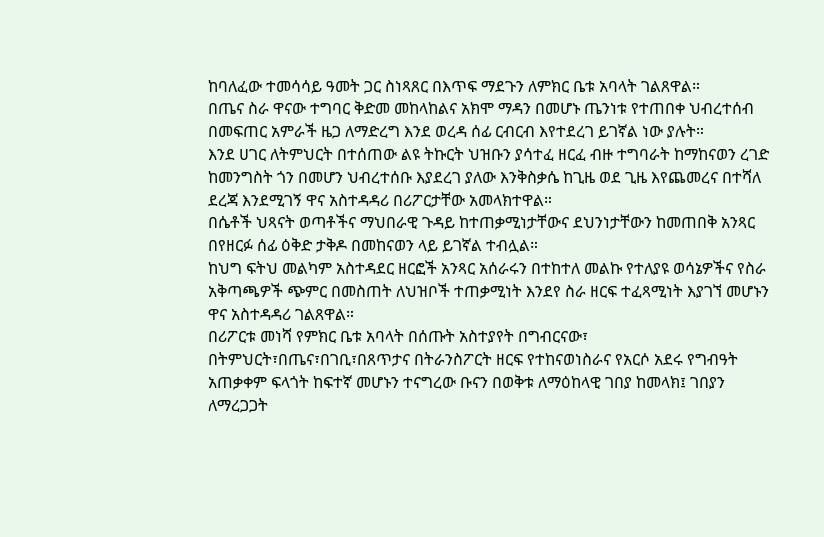ከባለፈው ተመሳሳይ ዓመት ጋር ስነጻጸር በእጥፍ ማደጉን ለምክር ቤቱ አባላት ገልጸዋል።
በጤና ስራ ዋናው ተግባር ቅድመ መከላከልና አክሞ ማዳን በመሆኑ ጤንነቱ የተጠበቀ ህብረተሰብ በመፍጠር አምራች ዜጋ ለማድረግ እንደ ወረዳ ሰፊ ርብርብ እየተደረገ ይገኛል ነው ያሉት።
እንደ ሀገር ለትምህርት በተሰጠው ልዩ ትኩርት ህዝቡን ያሳተፈ ዘርፈ ብዙ ተግባራት ከማከናወን ረገድ ከመንግስት ጎን በመሆን ህብረተሰቡ እያደረገ ያለው እንቅስቃሴ ከጊዜ ወደ ጊዜ እየጨመረና በተሻለ ደረጃ እንደሚገኝ ዋና አስተዳዳሪ በሪፖርታቸው አመላክተዋል።
በሴቶች ህጻናት ወጣቶችና ማህበራዊ ጉዳይ ከተጠቃሚነታቸውና ደህንነታቸውን ከመጠበቅ አንጻር በየዘርፉ ሰፊ ዕቅድ ታቅዶ በመከናወን ላይ ይገኛል ተብሏል።
ከህግ ፍትህ መልካም አስተዳደር ዘርፎች አንጻር አሰራሩን በተከተለ መልኩ የተለያዩ ወሳኔዎችና የስራ አቅጣጫዎች ጭምር በመስጠት ለህዝቦች ተጠቃሚነት እንደየ ስራ ዘርፍ ተፈጻሚነት እያገኘ መሆኑን ዋና አስተዳዳሪ ገልጸዋል።
በሪፖርቱ መነሻ የምክር ቤቱ አባላት በሰጡት አስተያየት በግብርናው፣ በትምህርት፣በጤና፣በገቢ፣በጸጥታና በትራንስፖርት ዘርፍ የተከናወነስራና የአርሶ አደሩ የግብዓት አጠቃቀም ፍላጎት ከፍተኛ መሆኑን ተናግረው ቡናን በወቅቱ ለማዕከላዊ ገበያ ከመላክ፤ ገበያን ለማረጋጋት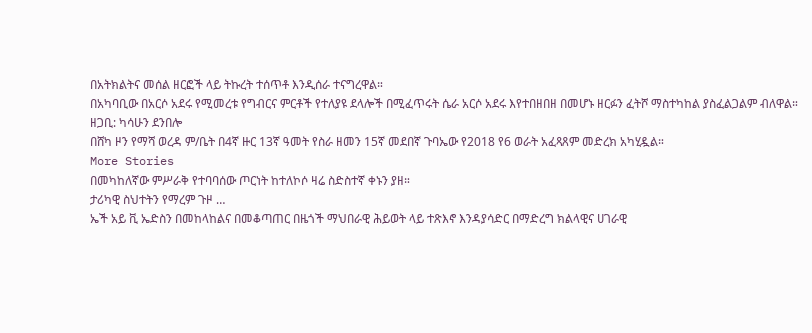በአትክልትና መሰል ዘርፎች ላይ ትኩረት ተሰጥቶ እንዲሰራ ተናግረዋል።
በአካባቢው በአርሶ አደሩ የሚመረቱ የግብርና ምርቶች የተለያዩ ደላሎች በሚፈጥሩት ሴራ አርሶ አደሩ እየተበዘበዘ በመሆኑ ዘርፉን ፈትሾ ማስተካከል ያስፈልጋልም ብለዋል።
ዘጋቢ: ካሳሁን ደንበሎ
በሸካ ዞን የማሻ ወረዳ ም/ቤት በ4ኛ ዙር 13ኛ ዓመት የስራ ዘመን 15ኛ መደበኛ ጉባኤው የ2018 የ6 ወራት አፈጻጸም መድረክ አካሂዷል።
More Stories
በመካከለኛው ምሥራቅ የተባባሰው ጦርነት ከተለኮሶ ዛሬ ስድስተኛ ቀኑን ያዘ።
ታሪካዊ ስህተትን የማረም ጉዞ …
ኤች አይ ቪ ኤድስን በመከላከልና በመቆጣጠር በዜጎች ማህበራዊ ሕይወት ላይ ተጽእኖ እንዳያሳድር በማድረግ ክልላዊና ሀገራዊ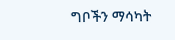ግቦችን ማሳካት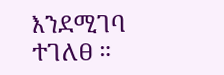እንደሚገባ ተገለፀ ።